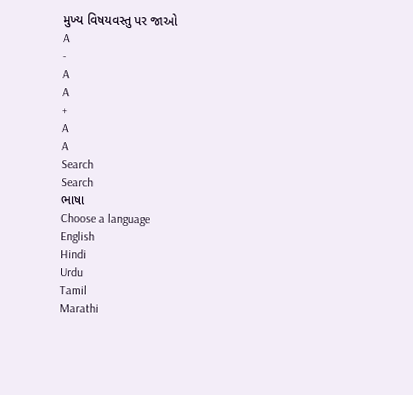મુખ્ય વિષયવસ્તુ પર જાઓ
A
-
A
A
+
A
A
Search
Search
ભાષા
Choose a language
English
Hindi
Urdu
Tamil
Marathi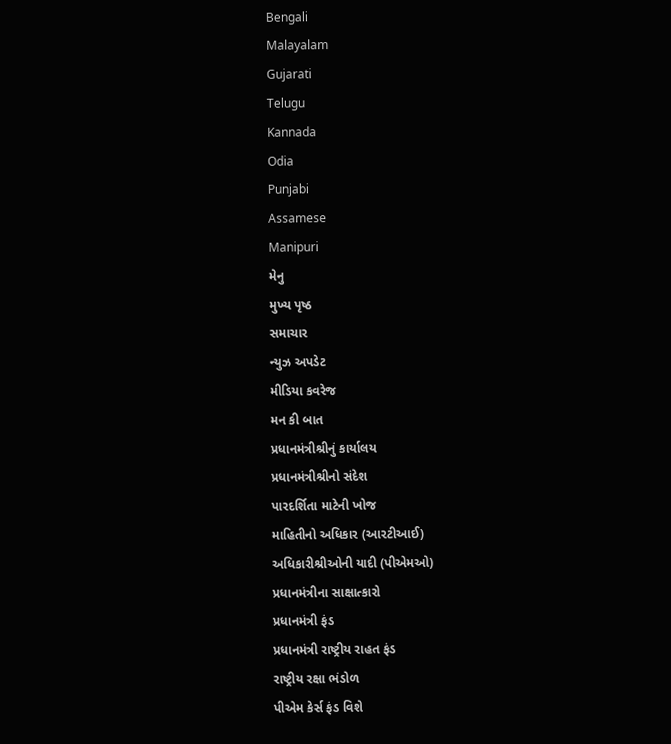Bengali
Malayalam
Gujarati
Telugu
Kannada
Odia
Punjabi
Assamese
Manipuri
મેનુ
મુખ્ય પૃષ્ઠ
સમાચાર
ન્યુઝ અપડેટ
મીડિયા કવરેજ
મન કી બાત
પ્રધાનમંત્રીશ્રીનું કાર્યાલય
પ્રધાનમંત્રીશ્રીનો સંદેશ
પારદર્શિતા માટેની ખોજ
માહિતીનો અધિકાર (આરટીઆઈ)
અધિકારીશ્રીઓની યાદી (પીએમઓ)
પ્રધાનમંત્રીના સાક્ષાત્કારો
પ્રધાનમંત્રી ફંડ
પ્રધાનમંત્રી રાષ્ટ્રીય રાહત ફંડ
રાષ્ટ્રીય રક્ષા ભંડોળ
પીએમ કેર્સ ફંડ વિશે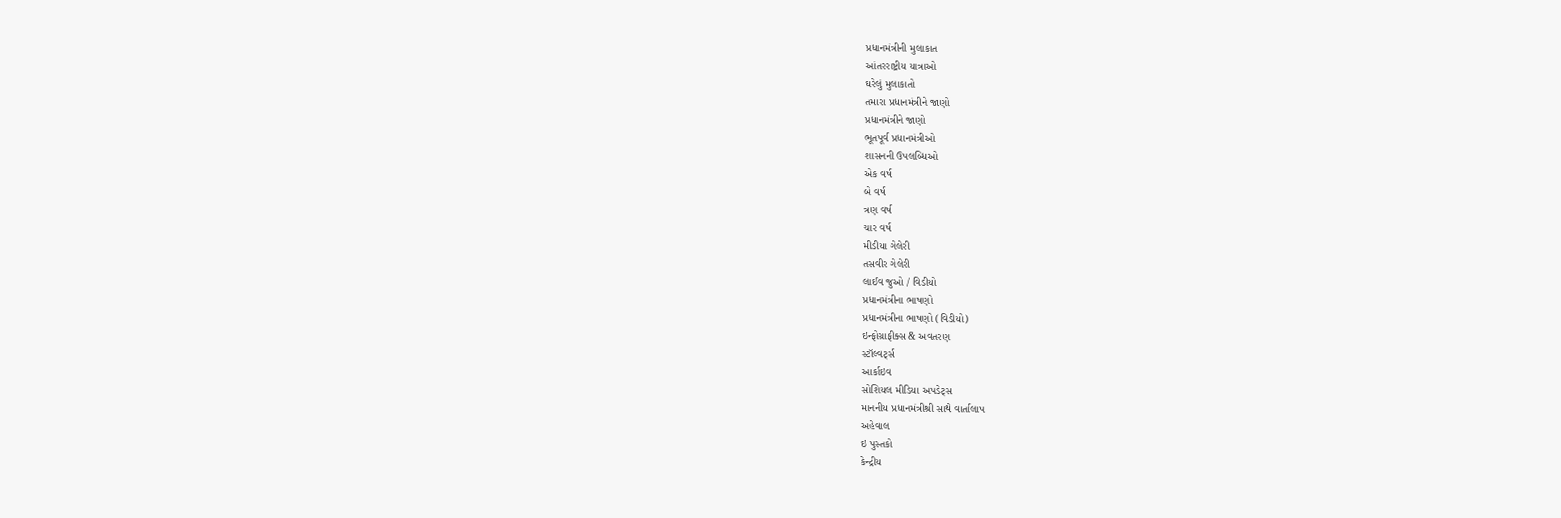પ્રધાનમંત્રીની મુલાકાત
આંતરરાષ્ટ્રીય યાત્રાઓ
ઘરેલું મુલાકાતો
તમારા પ્રધાનમંત્રીને જાણો
પ્રધાનમંત્રીને જાણો
ભૂતપૂર્વ પ્રધાનમંત્રીઓ
શાસનની ઉપલબ્ધિઓ
એક વર્ષ
બે વર્ષ
ત્રણ વર્ષ
ચાર વર્ષ
મીડીયા ગેલેરી
તસવીર ગેલેરી
લાઈવ જુઓ / વિડીયો
પ્રધાનમંત્રીના ભાષણો
પ્રધાનમંત્રીના ભાષણો (વિડીયો)
ઇન્ફોગ્રાફીક્સ & અવતરણ
સ્ટૉલ્વર્ટ્સ
આર્કાઇવ
સોશિયલ મીડિયા અપડેટ્સ
માનનીય પ્રધાનમંત્રીશ્રી સાથે વાર્તાલાપ
અહેવાલ
ઇ પુસ્તકો
કેન્દ્રીય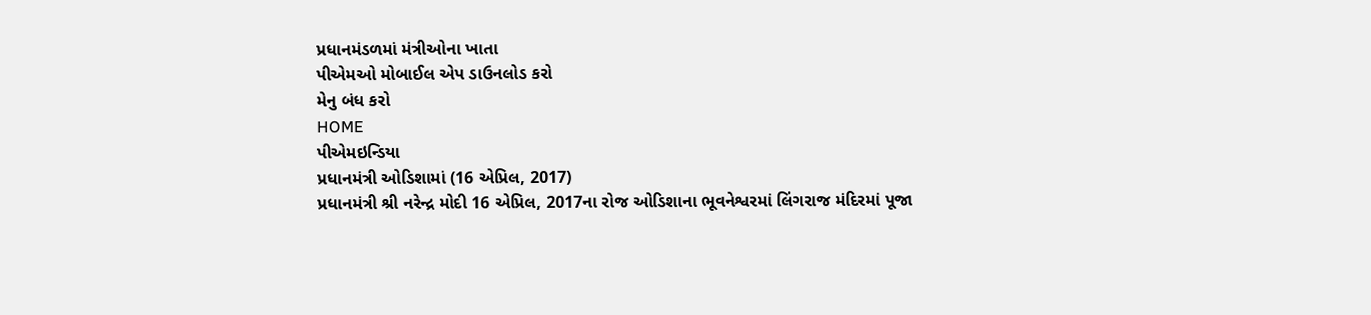પ્રધાનમંડળમાં મંત્રીઓના ખાતા
પીએમઓ મોબાઈલ એપ ડાઉનલોડ કરો
મેનુ બંધ કરો
HOME
પીએમઇન્ડિયા
પ્રધાનમંત્રી ઓડિશામાં (16 એપ્રિલ, 2017)
પ્રધાનમંત્રી શ્રી નરેન્દ્ર મોદી 16 એપ્રિલ, 2017ના રોજ ઓડિશાના ભૂવનેશ્વરમાં લિંગરાજ મંદિરમાં પૂજા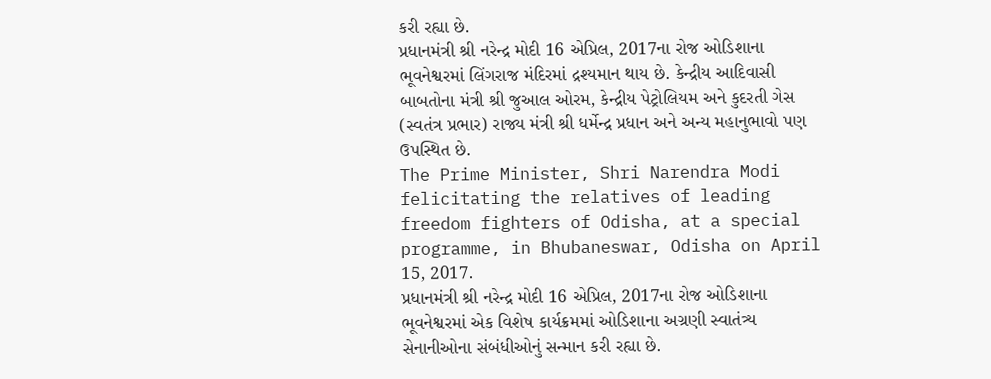કરી રહ્યા છે.
પ્રધાનમંત્રી શ્રી નરેન્દ્ર મોદી 16 એપ્રિલ, 2017ના રોજ ઓડિશાના ભૂવનેશ્વરમાં લિંગરાજ મંદિરમાં દ્રશ્યમાન થાય છે. કેન્દ્રીય આદિવાસી બાબતોના મંત્રી શ્રી જુઆલ ઓરમ, કેન્દ્રીય પેટ્રોલિયમ અને કુદરતી ગેસ (સ્વતંત્ર પ્રભાર) રાજ્ય મંત્રી શ્રી ધર્મેન્દ્ર પ્રધાન અને અન્ય મહાનુભાવો પણ ઉપસ્થિત છે.
The Prime Minister, Shri Narendra Modi felicitating the relatives of leading freedom fighters of Odisha, at a special programme, in Bhubaneswar, Odisha on April 15, 2017.
પ્રધાનમંત્રી શ્રી નરેન્દ્ર મોદી 16 એપ્રિલ, 2017ના રોજ ઓડિશાના ભૂવનેશ્વરમાં એક વિશેષ કાર્યક્રમમાં ઓડિશાના અગ્રણી સ્વાતંત્ર્ય સેનાનીઓના સંબંધીઓનું સન્માન કરી રહ્યા છે.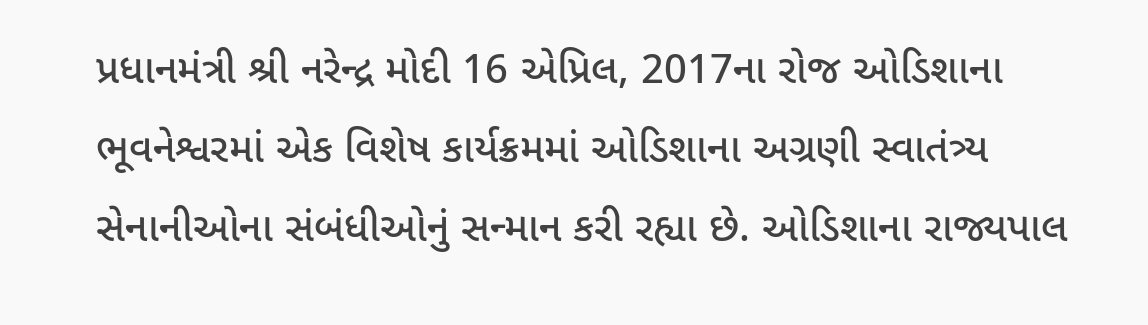પ્રધાનમંત્રી શ્રી નરેન્દ્ર મોદી 16 એપ્રિલ, 2017ના રોજ ઓડિશાના ભૂવનેશ્વરમાં એક વિશેષ કાર્યક્રમમાં ઓડિશાના અગ્રણી સ્વાતંત્ર્ય સેનાનીઓના સંબંધીઓનું સન્માન કરી રહ્યા છે. ઓડિશાના રાજ્યપાલ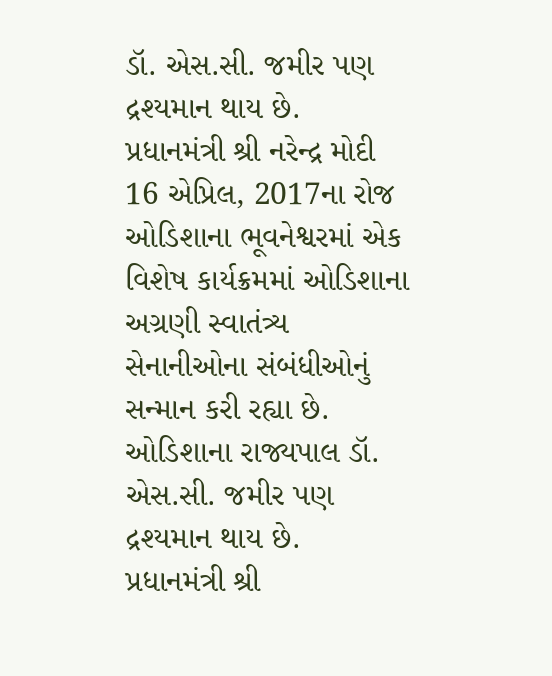ડૉ. એસ.સી. જમીર પણ દ્રશ્યમાન થાય છે.
પ્રધાનમંત્રી શ્રી નરેન્દ્ર મોદી 16 એપ્રિલ, 2017ના રોજ ઓડિશાના ભૂવનેશ્વરમાં એક વિશેષ કાર્યક્રમમાં ઓડિશાના અગ્રણી સ્વાતંત્ર્ય સેનાનીઓના સંબંધીઓનું સન્માન કરી રહ્યા છે. ઓડિશાના રાજ્યપાલ ડૉ. એસ.સી. જમીર પણ દ્રશ્યમાન થાય છે.
પ્રધાનમંત્રી શ્રી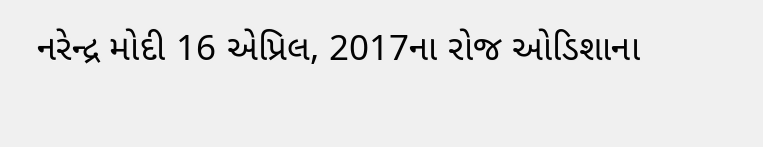નરેન્દ્ર મોદી 16 એપ્રિલ, 2017ના રોજ ઓડિશાના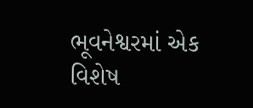ભૂવનેશ્વરમાં એક વિશેષ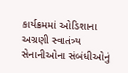કાર્યક્રમમાં ઓડિશાના અગ્રણી સ્વાતંત્ર્ય સેનાનીઓના સંબંધીઓનું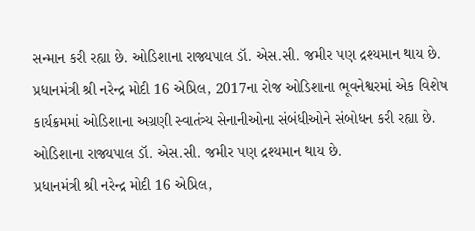સન્માન કરી રહ્યા છે. ઓડિશાના રાજ્યપાલ ડૉ. એસ.સી. જમીર પણ દ્રશ્યમાન થાય છે.
પ્રધાનમંત્રી શ્રી નરેન્દ્ર મોદી 16 એપ્રિલ, 2017ના રોજ ઓડિશાના ભૂવનેશ્વરમાં એક વિશેષ કાર્યક્રમમાં ઓડિશાના અગ્રણી સ્વાતંત્ર્ય સેનાનીઓના સંબંધીઓને સંબોધન કરી રહ્યા છે. ઓડિશાના રાજ્યપાલ ડૉ. એસ.સી. જમીર પણ દ્રશ્યમાન થાય છે.
પ્રધાનમંત્રી શ્રી નરેન્દ્ર મોદી 16 એપ્રિલ,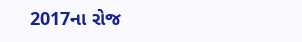2017ના રોજ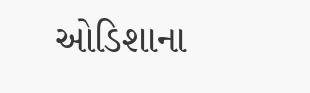ઓડિશાના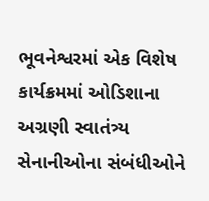ભૂવનેશ્વરમાં એક વિશેષ કાર્યક્રમમાં ઓડિશાના અગ્રણી સ્વાતંત્ર્ય સેનાનીઓના સંબંધીઓને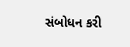સંબોધન કરી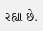રહ્યા છે.